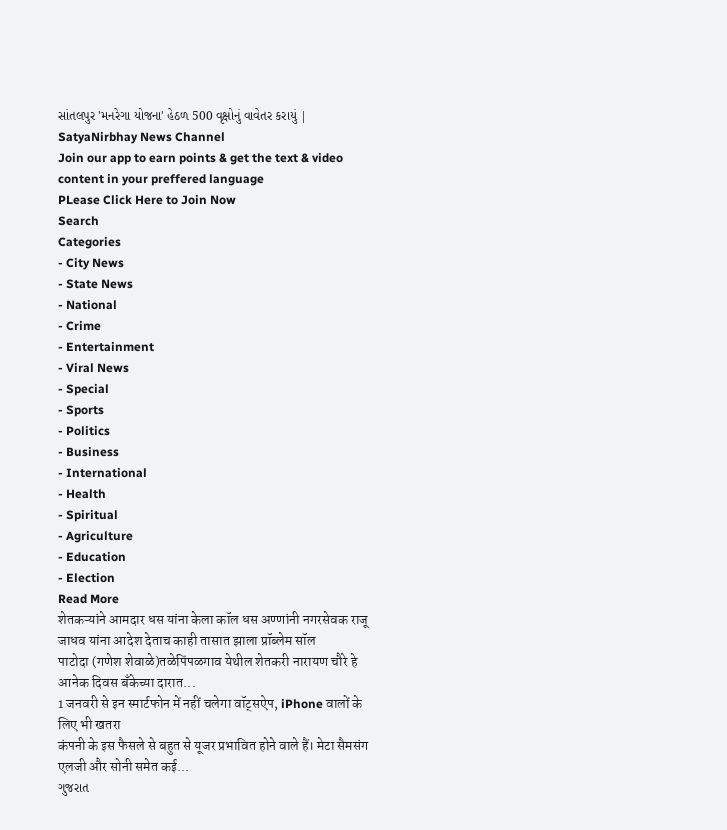સાંતલપુર 'મનરેગા યોજના' હેઠળ 500 વૃક્ષોનું વાવેતર કરાયું | SatyaNirbhay News Channel
Join our app to earn points & get the text & video content in your preffered language
PLease Click Here to Join Now
Search
Categories
- City News
- State News
- National
- Crime
- Entertainment
- Viral News
- Special
- Sports
- Politics
- Business
- International
- Health
- Spiritual
- Agriculture
- Education
- Election
Read More
शेतकऱ्यांने आमदार धस यांना केला कॉल धस अण्णांनी नगरसेवक राजू जाधव यांना आदेश देताच काही तासात झाला प्रॉब्लेम सॉल
पाटोदा (गणेश शेवाळे)तळेपिंपळगाव येथील शेतकरी नारायण चौरे हे आनेक दिवस बँकेच्या दारात...
1 जनवरी से इन स्मार्टफोन में नहीं चलेगा वॉट्सऐप, iPhone वालों के लिए भी खतरा
कंपनी के इस फैसले से बहुत से यूजर प्रभावित होने वाले हैं। मेटा सैमसंग एलजी और सोनी समेत कई...
ગુજરાત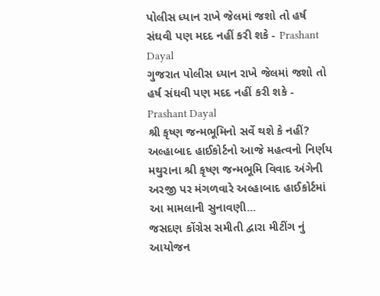પોલીસ ધ્યાન રાખે જેલમાં જશો તો હર્ષ સંઘવી પણ મદદ નહીં કરી શકે - Prashant Dayal
ગુજરાત પોલીસ ધ્યાન રાખે જેલમાં જશો તો હર્ષ સંઘવી પણ મદદ નહીં કરી શકે - Prashant Dayal
શ્રી કૃષ્ણ જન્મભૂમિનો સર્વે થશે કે નહીં? અલ્હાબાદ હાઈકોર્ટનો આજે મહત્વનો નિર્ણય
મથુરાના શ્રી કૃષ્ણ જન્મભૂમિ વિવાદ અંગેની અરજી પર મંગળવારે અલ્હાબાદ હાઈકોર્ટમાં આ મામલાની સુનાવણી...
જસદણ કોંગ્રેસ સમીતી દ્વારા મીટીંગ નું આયોજન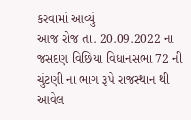કરવામાં આવ્યું
આજ રોજ તા. 20.09.2022 ના જસદણ વિછિયા વિધાનસભા 72 ની ચુંટણી ના ભાગ રૂપે રાજસ્થાન થી આવેલ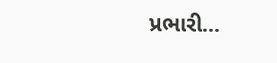પ્રભારી...